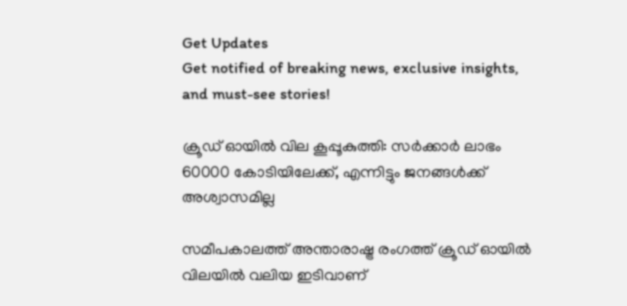Get Updates
Get notified of breaking news, exclusive insights, and must-see stories!

ക്രൂഡ് ഓയില്‍ വില കൂപ്പൂകുത്തി: സർക്കാർ ലാഭം 60000 കോടിയിലേക്ക്, എന്നിട്ടും ജനങ്ങള്‍ക്ക് അശ്വാസമില്ല

സമീപകാലത്ത് അന്താരാഷ്ട്ര രംഗത്ത് ക്രൂഡ് ഓയില്‍ വിലയില്‍ വലിയ ഇടിവാണ്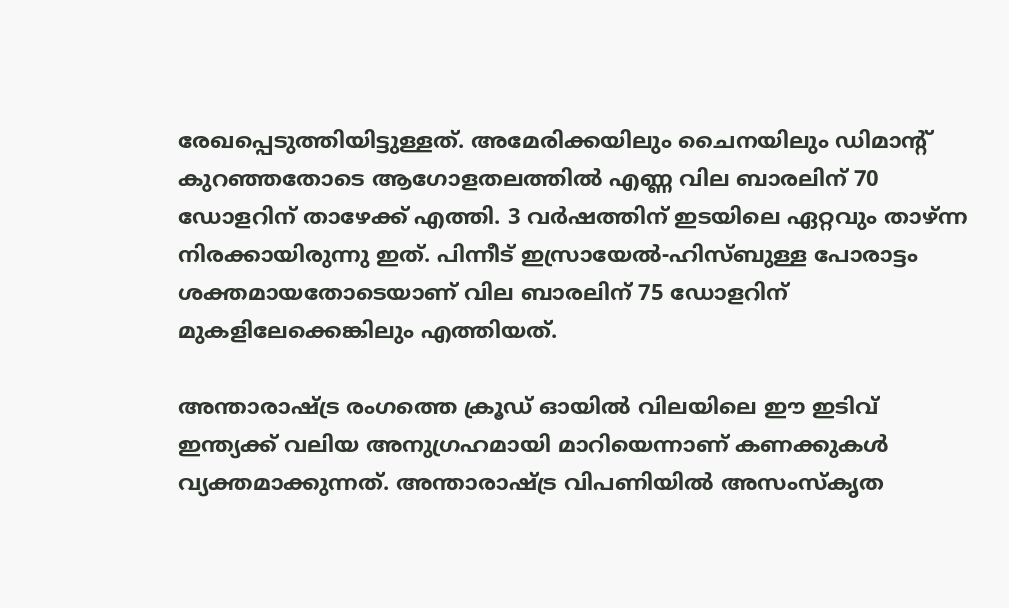രേഖപ്പെടുത്തിയിട്ടുള്ളത്. അമേരിക്കയിലും ചൈനയിലും ഡിമാന്‍റ് കുറഞ്ഞതോടെ ആഗോളതലത്തില്‍ എണ്ണ വില ബാരലിന് 70 ഡോളറിന് താഴേക്ക് എത്തി. 3 വർഷത്തിന് ഇടയിലെ ഏറ്റവും താഴ്ന്ന നിരക്കായിരുന്നു ഇത്. പിന്നീട് ഇസ്രായേല്‍-ഹിസ്ബുള്ള പോരാട്ടം ശക്തമായതോടെയാണ് വില ബാരലിന് 75 ഡോളറിന് മുകളിലേക്കെങ്കിലും എത്തിയത്.

അന്താരാഷ്ട്ര രംഗത്തെ ക്രൂഡ് ഓയില്‍ വിലയിലെ ഈ ഇടിവ് ഇന്ത്യക്ക് വലിയ അനുഗ്രഹമായി മാറിയെന്നാണ് കണക്കുകള്‍ വ്യക്തമാക്കുന്നത്. അന്താരാഷ്‌ട്ര വിപണിയിൽ അസംസ്‌കൃത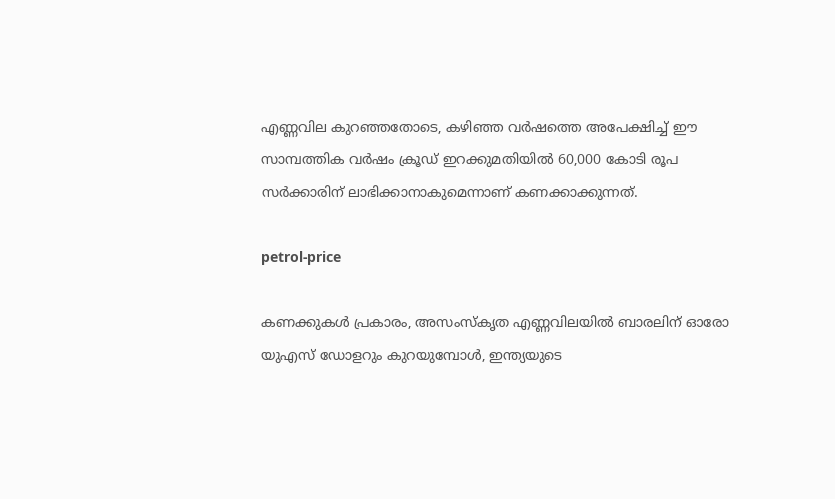എണ്ണവില കുറഞ്ഞതോടെ, കഴിഞ്ഞ വർഷത്തെ അപേക്ഷിച്ച് ഈ സാമ്പത്തിക വർഷം ക്രൂഡ് ഇറക്കുമതിയിൽ 60,000 കോടി രൂപ സർക്കാരിന് ലാഭിക്കാനാകുമെന്നാണ് കണക്കാക്കുന്നത്.

petrol-price

കണക്കുകൾ പ്രകാരം, അസംസ്‌കൃത എണ്ണവിലയിൽ ബാരലിന് ഓരോ യുഎസ് ഡോളറും കുറയുമ്പോൾ, ഇന്ത്യയുടെ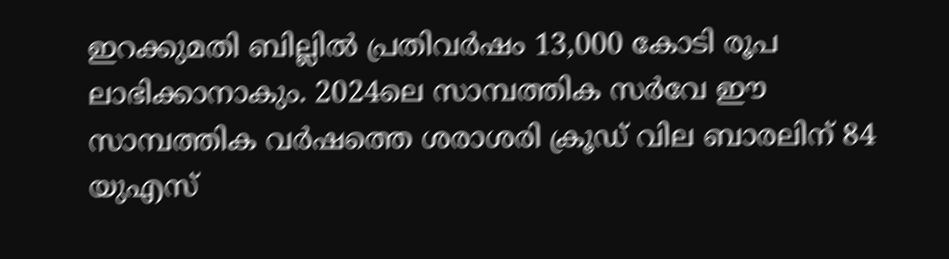ഇറക്കുമതി ബില്ലിൽ പ്രതിവർഷം 13,000 കോടി രൂപ ലാഭിക്കാനാകും. 2024ലെ സാമ്പത്തിക സർവേ ഈ സാമ്പത്തിക വർഷത്തെ ശരാശരി ക്രൂഡ് വില ബാരലിന് 84 യുഎസ്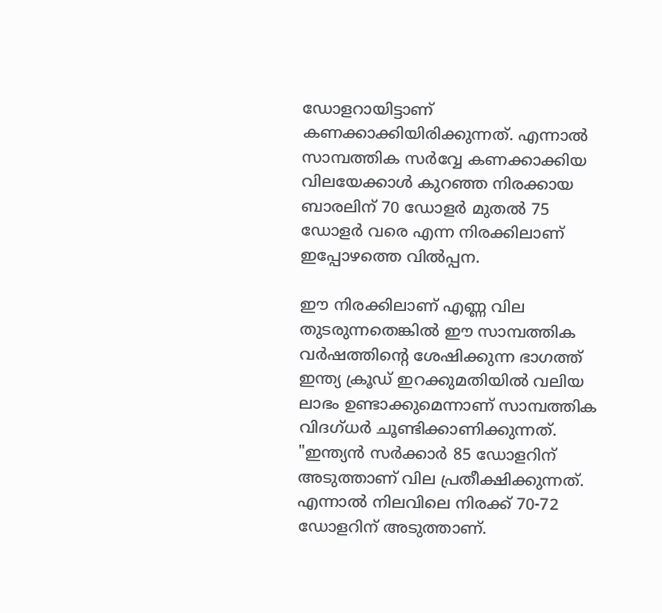ഡോളറായിട്ടാണ് കണക്കാക്കിയിരിക്കുന്നത്. എന്നാല്‍ സാമ്പത്തിക സർവ്വേ കണക്കാക്കിയ വിലയേക്കാള്‍ കുറഞ്ഞ നിരക്കായ ബാരലിന് 70 ഡോളർ മുതൽ 75 ഡോളർ വരെ എന്ന നിരക്കിലാണ് ഇപ്പോഴത്തെ വില്‍പ്പന.

ഈ നിരക്കിലാണ് എണ്ണ വില തുടരുന്നതെങ്കില്‍ ഈ സാമ്പത്തിക വർഷത്തിൻ്റെ ശേഷിക്കുന്ന ഭാഗത്ത് ഇന്ത്യ ക്രൂഡ് ഇറക്കുമതിയിൽ വലിയ ലാഭം ഉണ്ടാക്കുമെന്നാണ് സാമ്പത്തിക വിദഗ്ധർ ചൂണ്ടിക്കാണിക്കുന്നത്. "ഇന്ത്യൻ സർക്കാർ 85 ഡോളറിന് അടുത്താണ് വില പ്രതീക്ഷിക്കുന്നത്. എന്നാല്‍ നിലവിലെ നിരക്ക് 70-72 ഡോളറിന് അടുത്താണ്.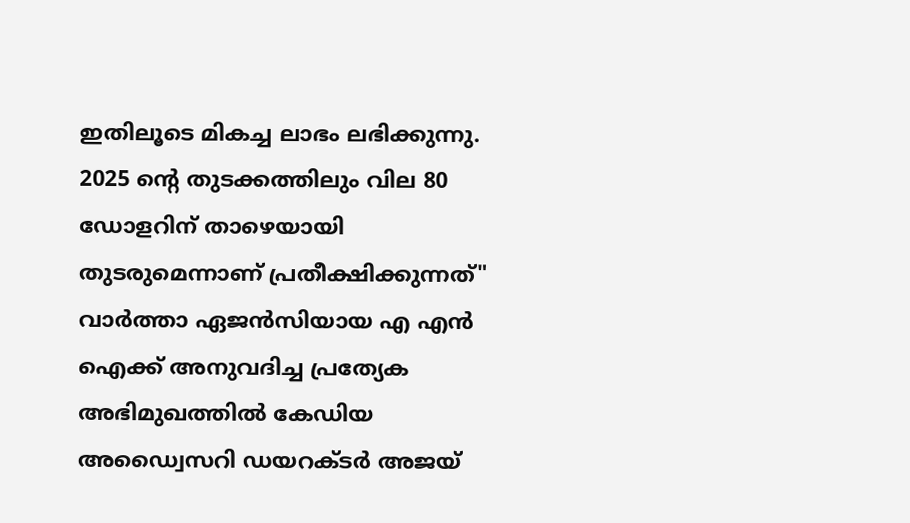ഇതിലൂടെ മികച്ച ലാഭം ലഭിക്കുന്നു. 2025 ന്റെ തുടക്കത്തിലും വില 80 ഡോളറിന് താഴെയായി തുടരുമെന്നാണ് പ്രതീക്ഷിക്കുന്നത്" വാർത്താ ഏജന്‍സിയായ എ എൻ ഐക്ക് അനുവദിച്ച പ്രത്യേക അഭിമുഖത്തില്‍ കേഡിയ അഡ്വൈസറി ഡയറക്ടർ അജയ്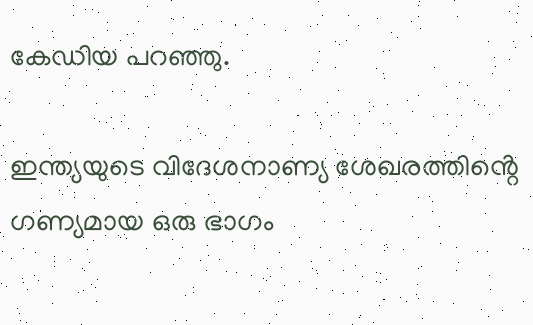കേഡിയ പറഞ്ഞു.

ഇന്ത്യയുടെ വിദേശനാണ്യ ശേഖരത്തിൻ്റെ ഗണ്യമായ ഒരു ഭാഗം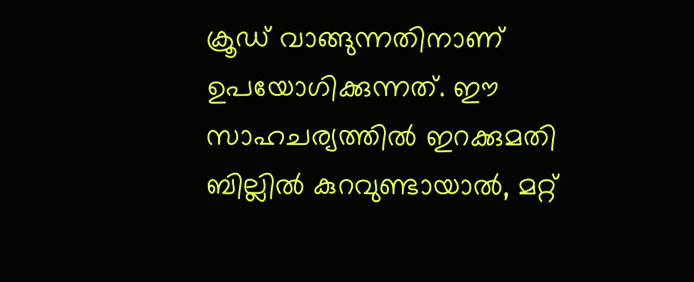ക്രൂഡ് വാങ്ങുന്നതിനാണ് ഉപയോഗിക്കുന്നത്. ഈ സാഹചര്യത്തില്‍ ഇറക്കുമതി ബില്ലിൽ കുറവുണ്ടായാൽ, മറ്റ്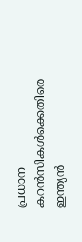പ്രധാന കറൻസികൾക്കെതിരെ ഇന്ത്യൻ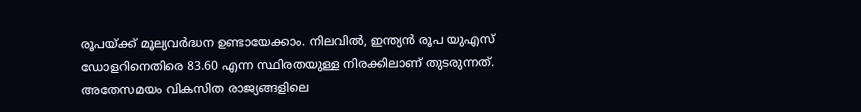രൂപയ്ക്ക് മൂല്യവർദ്ധന ഉണ്ടായേക്കാം. നിലവിൽ, ഇന്ത്യൻ രൂപ യുഎസ് ഡോളറിനെതിരെ 83.60 എന്ന സ്ഥിരതയുള്ള നിരക്കിലാണ് തുടരുന്നത്. അതേസമയം വികസിത രാജ്യങ്ങളിലെ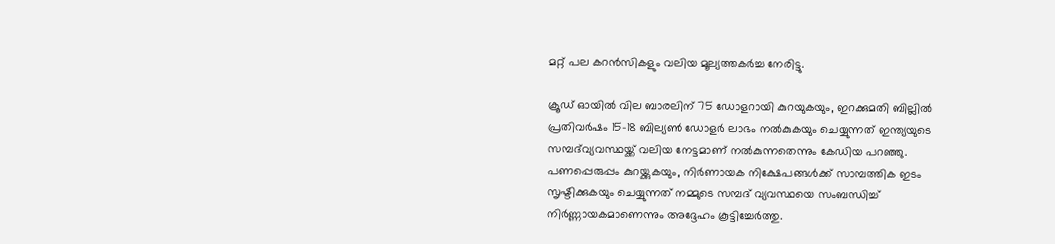മറ്റ് പല കറൻസികളും വലിയ മൂല്യത്തകർച്ച നേരിട്ടു.

ക്രൂഡ് ഓയിൽ വില ബാരലിന് 75 ഡോളറായി കുറയുകയും, ഇറക്കുമതി ബില്ലിൽ പ്രതിവർഷം 15-18 ബില്യൺ ഡോളർ ലാഭം നൽകുകയും ചെയ്യുന്നത് ഇന്ത്യയുടെ സമ്പദ്‌വ്യവസ്ഥയ്ക്ക് വലിയ നേട്ടമാണ് നല്‍കുന്നതെന്നും കേഡിയ പറഞ്ഞു. പണപ്പെരുപ്പം കുറയ്ക്കുകയും, നിർണായക നിക്ഷേപങ്ങൾക്ക് സാമ്പത്തിക ഇടം സൃഷ്ടിക്കുകയും ചെയ്യുന്നത് നമ്മുടെ സമ്പദ് വ്യവസ്ഥയെ സംബന്ധിച്ച് നിർണ്ണായകമാണെന്നും അദ്ദേഹം കൂട്ടിച്ചേർത്തു.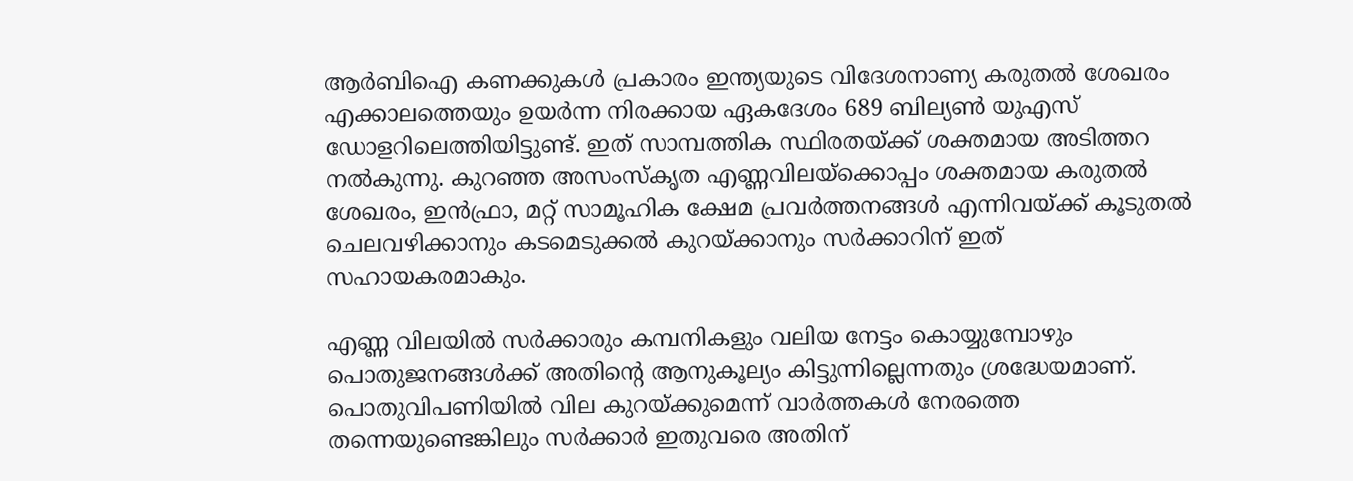ആർബിഐ കണക്കുകൾ പ്രകാരം ഇന്ത്യയുടെ വിദേശനാണ്യ കരുതൽ ശേഖരം എക്കാലത്തെയും ഉയർന്ന നിരക്കായ ഏകദേശം 689 ബില്യൺ യുഎസ് ഡോളറിലെത്തിയിട്ടുണ്ട്. ഇത് സാമ്പത്തിക സ്ഥിരതയ്ക്ക് ശക്തമായ അടിത്തറ നൽകുന്നു. കുറഞ്ഞ അസംസ്‌കൃത എണ്ണവിലയ്‌ക്കൊപ്പം ശക്തമായ കരുതൽ ശേഖരം, ഇൻഫ്രാ, മറ്റ് സാമൂഹിക ക്ഷേമ പ്രവർത്തനങ്ങൾ എന്നിവയ്‌ക്ക് കൂടുതൽ ചെലവഴിക്കാനും കടമെടുക്കൽ കുറയ്ക്കാനും സർക്കാറിന് ഇത് സഹായകരമാകും.

എണ്ണ വിലയില്‍ സർക്കാരും കമ്പനികളും വലിയ നേട്ടം കൊയ്യുമ്പോഴും പൊതുജനങ്ങള്‍ക്ക് അതിന്റെ ആനുകൂല്യം കിട്ടുന്നില്ലെന്നതും ശ്രദ്ധേയമാണ്. പൊതുവിപണിയില്‍ വില കുറയ്ക്കുമെന്ന് വാർത്തകള്‍ നേരത്തെ തന്നെയുണ്ടെങ്കിലും സർക്കാർ ഇതുവരെ അതിന്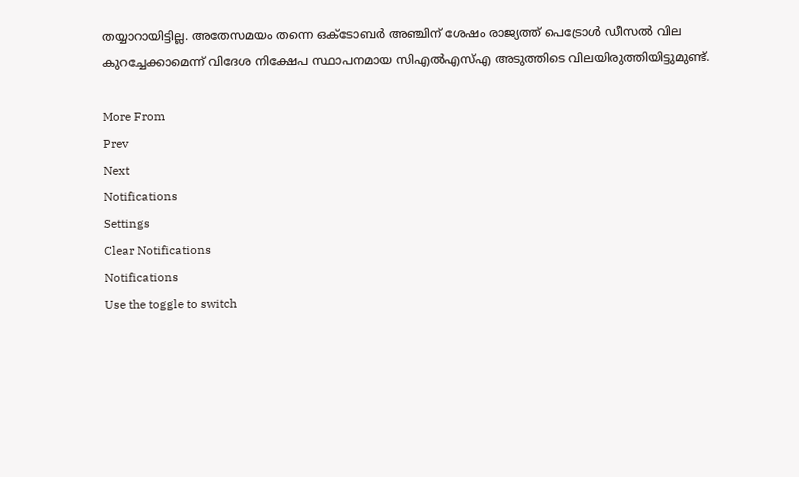തയ്യാറായിട്ടില്ല. അതേസമയം തന്നെ ഒക്ടോബർ അഞ്ചിന് ശേഷം രാജ്യത്ത് പെട്രോൾ ഡീസൽ വില കുറച്ചേക്കാമെന്ന് വിദേശ നിക്ഷേപ സ്ഥാപനമായ സിഎൽഎസ്എ അടുത്തിടെ വിലയിരുത്തിയിട്ടുമുണ്ട്.

More From
Prev
Next
Notifications
Settings
Clear Notifications
Notifications
Use the toggle to switch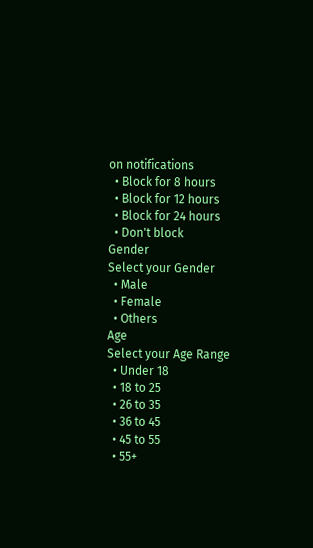on notifications
  • Block for 8 hours
  • Block for 12 hours
  • Block for 24 hours
  • Don't block
Gender
Select your Gender
  • Male
  • Female
  • Others
Age
Select your Age Range
  • Under 18
  • 18 to 25
  • 26 to 35
  • 36 to 45
  • 45 to 55
  • 55+